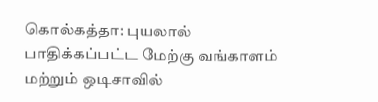கொல்கத்தா: புயலால் பாதிக்கப்பட்ட மேற்கு வங்காளம் மற்றும் ஒடிசாவில்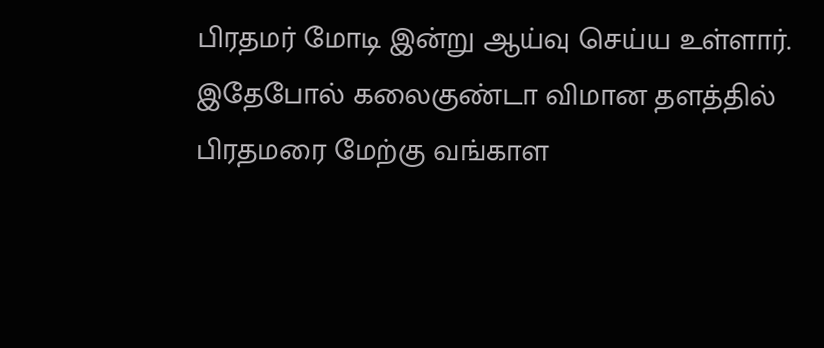பிரதமர் மோடி இன்று ஆய்வு செய்ய உள்ளார். இதேபோல் கலைகுண்டா விமான தளத்தில் பிரதமரை மேற்கு வங்காள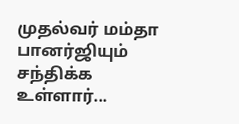முதல்வர் மம்தா பானர்ஜியும் சந்திக்க உள்ளார்...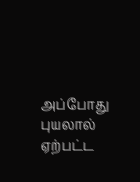அப்போது புயலால் ஏற்பட்ட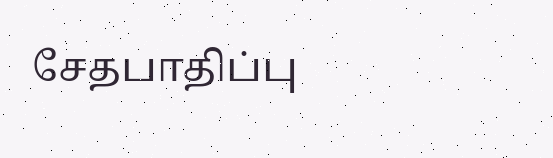சேதபாதிப்பு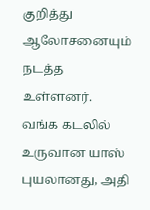குறித்து ஆலோசனையும் நடத்த உள்ளனர். வங்க கடலில் உருவான யாஸ் புயலானது, அதி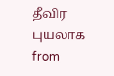தீவிர புயலாக
from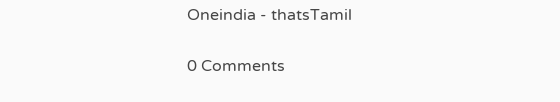Oneindia - thatsTamil

0 Comments